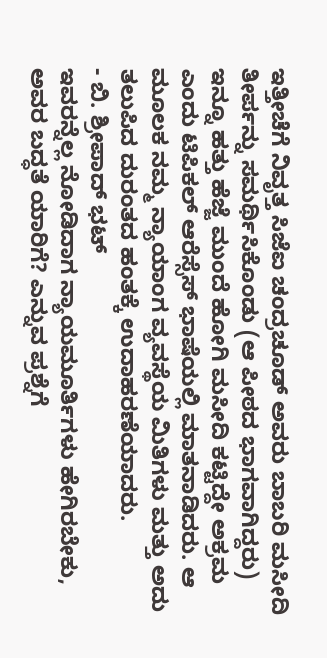ಇತ್ತೀಚೆಗೆ ನಿವೃತ್ತ ಸಿಜೆಐ ಚಂದ್ರಚೂಡ್ ಅವರು ಬಾಬರಿ ಮಸೀದಿ ತೀರ್ಪನ್ನು ಸಮರ್ಥಿಸಿಕೊಂಡು (ಆ ಪೀಠದ ಭಾಗವಾಗಿದ್ದರು) ಇನ್ನೂ ಹತ್ತು ಹೆಜ್ಜೆ ಮುಂದೆ ಹೋಗಿ ಮಸೀದಿ ಕಟ್ಟಿದ್ದೇ ಅಕ್ರಮ ಎಂದು ಟಿಪಿಕಲ್ ಆರೆಸ್ಸೆಸ್ ಭಾಷೆಯಲ್ಲಿ ಮಾತನಾಡಿದರು. ಆ ಮೂಲಕ ನಮ್ಮ ನ್ಯಾಯಾಂಗ ವ್ಯವಸ್ಥೆಯ ಮಿತಿಗಳು ಮತ್ತು ಅದು ತಲುಪಿದ ದುರಂತದ ಹಂತಕ್ಕೆ ಉದಾಹರಣೆಯಾದರು.
- ಬಿ. ಶ್ರೀಪಾದ್ ಭಟ್
ಇವರನ್ನೆಲ್ಲ ನೋಡಿದಾಗ ನ್ಯಾಯಮೂರ್ತಿಗಳು ಹೇಗಿರಬೇಕು, ಅವರ ಬದ್ಧತೆ ಯಾರಿಗೆ? ಎನ್ನುವ ಪ್ರಶ್ನೆಗೆ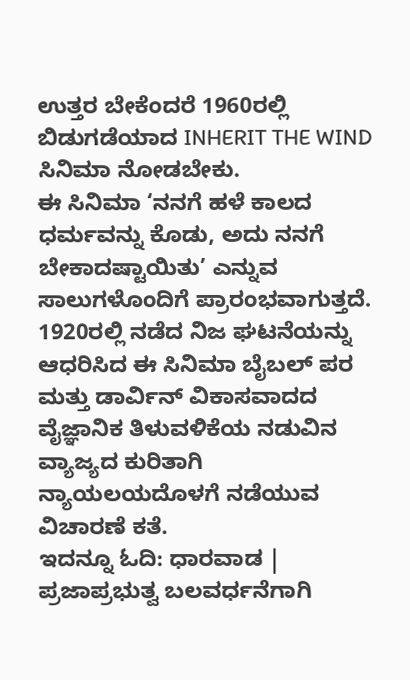ಉತ್ತರ ಬೇಕೆಂದರೆ 1960ರಲ್ಲಿ ಬಿಡುಗಡೆಯಾದ INHERIT THE WIND ಸಿನಿಮಾ ನೋಡಬೇಕು.
ಈ ಸಿನಿಮಾ ‘ನನಗೆ ಹಳೆ ಕಾಲದ ಧರ್ಮವನ್ನು ಕೊಡು, ಅದು ನನಗೆ ಬೇಕಾದಷ್ಟಾಯಿತು’ ಎನ್ನುವ ಸಾಲುಗಳೊಂದಿಗೆ ಪ್ರಾರಂಭವಾಗುತ್ತದೆ.
1920ರಲ್ಲಿ ನಡೆದ ನಿಜ ಘಟನೆಯನ್ನು ಆಧರಿಸಿದ ಈ ಸಿನಿಮಾ ಬೈಬಲ್ ಪರ ಮತ್ತು ಡಾರ್ವಿನ್ ವಿಕಾಸವಾದದ ವೈಜ್ಞಾನಿಕ ತಿಳುವಳಿಕೆಯ ನಡುವಿನ ವ್ಯಾಜ್ಯದ ಕುರಿತಾಗಿ ನ್ಯಾಯಲಯದೊಳಗೆ ನಡೆಯುವ ವಿಚಾರಣೆ ಕತೆ.
ಇದನ್ನೂ ಓದಿ: ಧಾರವಾಡ | ಪ್ರಜಾಪ್ರಭುತ್ವ ಬಲವರ್ಧನೆಗಾಗಿ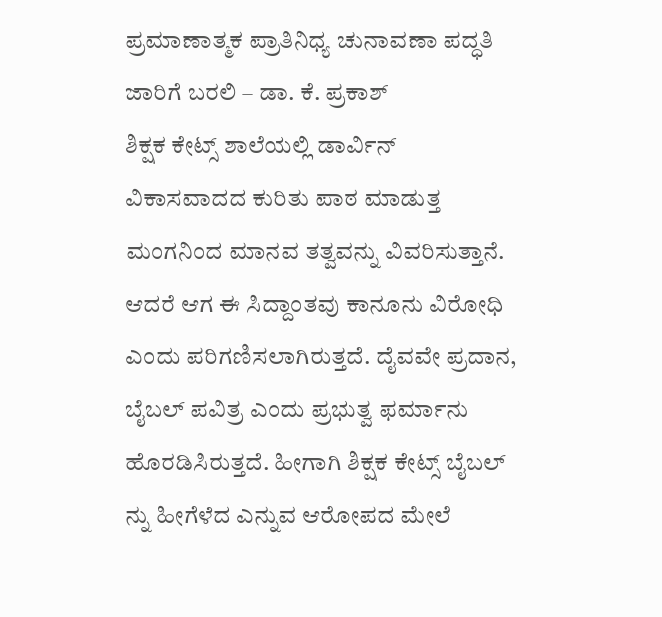ಪ್ರಮಾಣಾತ್ಮಕ ಪ್ರಾತಿನಿಧ್ಯ ಚುನಾವಣಾ ಪದ್ಧತಿ ಜಾರಿಗೆ ಬರಲಿ – ಡಾ. ಕೆ. ಪ್ರಕಾಶ್
ಶಿಕ್ಷಕ ಕೇಟ್ಸ್ ಶಾಲೆಯಲ್ಲಿ ಡಾರ್ವಿನ್ ವಿಕಾಸವಾದದ ಕುರಿತು ಪಾಠ ಮಾಡುತ್ತ ಮಂಗನಿಂದ ಮಾನವ ತತ್ವವನ್ನು ವಿವರಿಸುತ್ತಾನೆ. ಆದರೆ ಆಗ ಈ ಸಿದ್ದಾಂತವು ಕಾನೂನು ವಿರೋಧಿ ಎಂದು ಪರಿಗಣಿಸಲಾಗಿರುತ್ತದೆ. ದೈವವೇ ಪ್ರದಾನ, ಬೈಬಲ್ ಪವಿತ್ರ ಎಂದು ಪ್ರಭುತ್ವ ಫರ್ಮಾನು ಹೊರಡಿಸಿರುತ್ತದೆ. ಹೀಗಾಗಿ ಶಿಕ್ಷಕ ಕೇಟ್ಸ್ ಬೈಬಲ್ ನ್ನು ಹೀಗೆಳೆದ ಎನ್ನುವ ಆರೋಪದ ಮೇಲೆ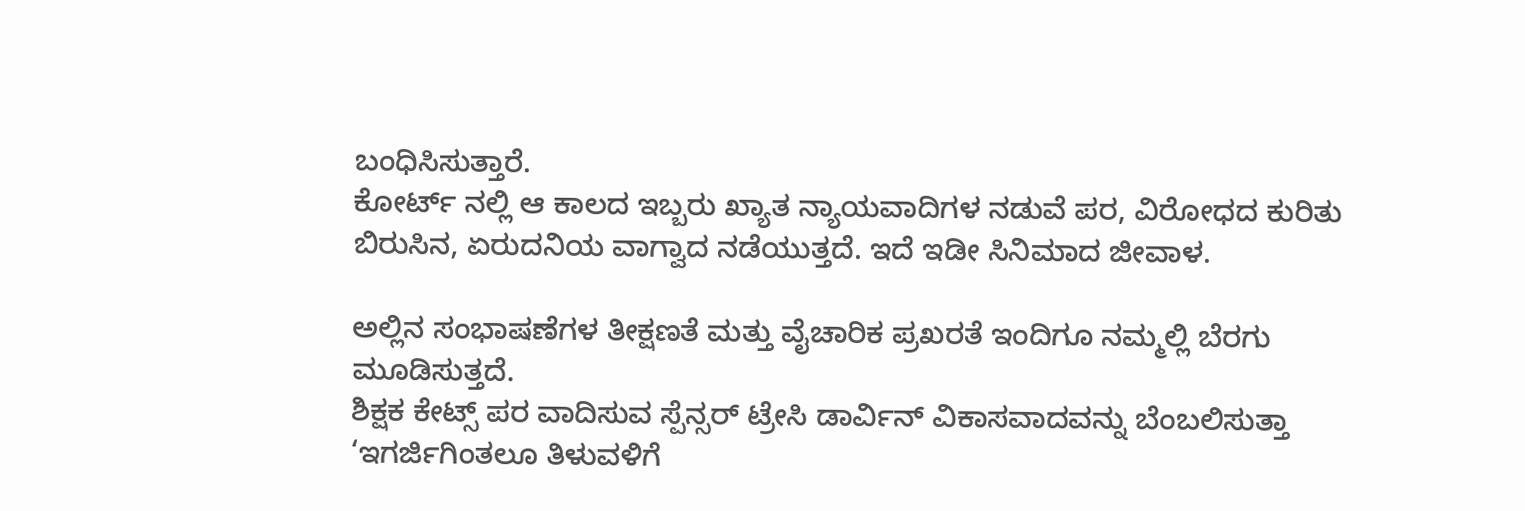ಬಂಧಿಸಿಸುತ್ತಾರೆ.
ಕೋರ್ಟ್ ನಲ್ಲಿ ಆ ಕಾಲದ ಇಬ್ಬರು ಖ್ಯಾತ ನ್ಯಾಯವಾದಿಗಳ ನಡುವೆ ಪರ, ವಿರೋಧದ ಕುರಿತು ಬಿರುಸಿನ, ಏರುದನಿಯ ವಾಗ್ವಾದ ನಡೆಯುತ್ತದೆ. ಇದೆ ಇಡೀ ಸಿನಿಮಾದ ಜೀವಾಳ.

ಅಲ್ಲಿನ ಸಂಭಾಷಣೆಗಳ ತೀಕ್ಷಣತೆ ಮತ್ತು ವೈಚಾರಿಕ ಪ್ರಖರತೆ ಇಂದಿಗೂ ನಮ್ಮಲ್ಲಿ ಬೆರಗು ಮೂಡಿಸುತ್ತದೆ.
ಶಿಕ್ಷಕ ಕೇಟ್ಸ್ ಪರ ವಾದಿಸುವ ಸ್ಪೆನ್ಸರ್ ಟ್ರೇಸಿ ಡಾರ್ವಿನ್ ವಿಕಾಸವಾದವನ್ನು ಬೆಂಬಲಿಸುತ್ತಾ ‘ಇಗರ್ಜಿಗಿಂತಲೂ ತಿಳುವಳಿಗೆ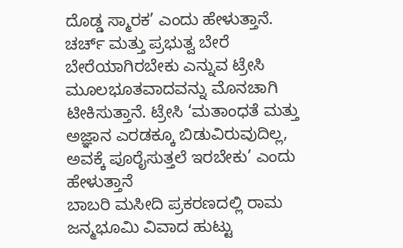ದೊಡ್ಡ ಸ್ಮಾರಕ’ ಎಂದು ಹೇಳುತ್ತಾನೆ. ಚರ್ಚ್ ಮತ್ತು ಪ್ರಭುತ್ವ ಬೇರೆ ಬೇರೆಯಾಗಿರಬೇಕು ಎನ್ನುವ ಟ್ರೇಸಿ ಮೂಲಭೂತವಾದವನ್ನು ಮೊನಚಾಗಿ ಟೀಕಿಸುತ್ತಾನೆ. ಟ್ರೇಸಿ ‘ಮತಾಂಧತೆ ಮತ್ತು ಅಜ್ಞಾನ ಎರಡಕ್ಕೂ ಬಿಡುವಿರುವುದಿಲ್ಲ, ಅವಕ್ಕೆ ಪೂರೈಸುತ್ತಲೆ ಇರಬೇಕು’ ಎಂದು ಹೇಳುತ್ತಾನೆ
ಬಾಬರಿ ಮಸೀದಿ ಪ್ರಕರಣದಲ್ಲಿ ರಾಮ ಜನ್ಮಭೂಮಿ ವಿವಾದ ಹುಟ್ಟು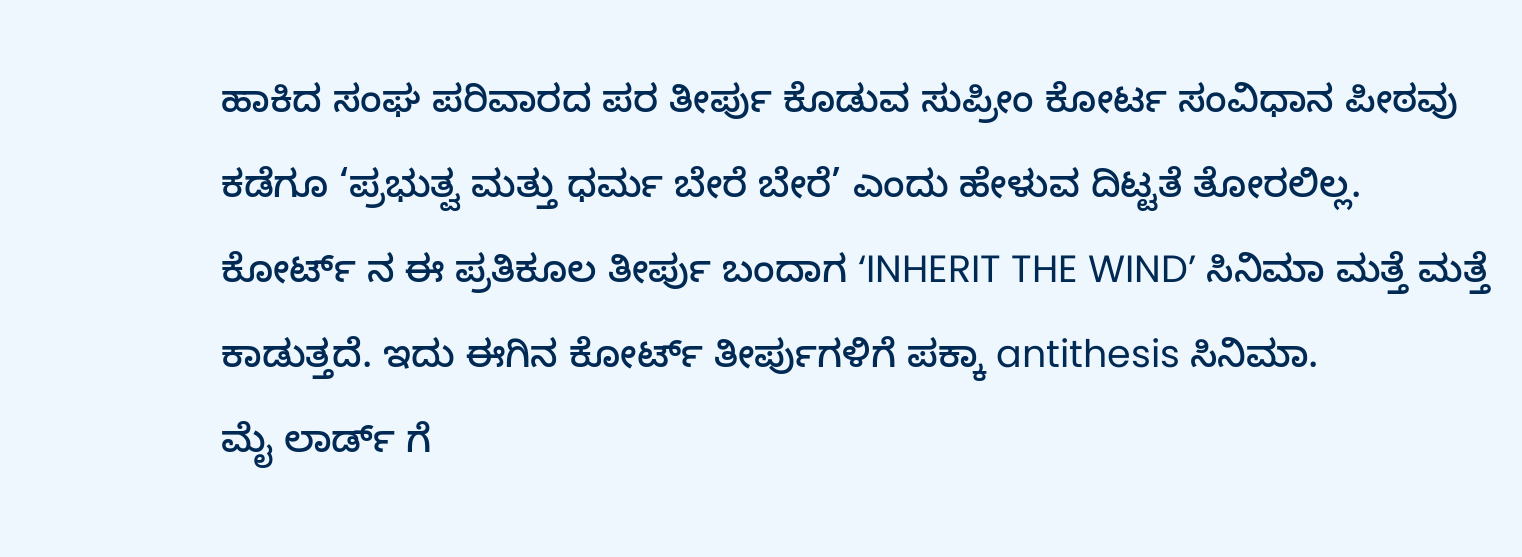ಹಾಕಿದ ಸಂಘ ಪರಿವಾರದ ಪರ ತೀರ್ಪು ಕೊಡುವ ಸುಪ್ರೀಂ ಕೋರ್ಟ ಸಂವಿಧಾನ ಪೀಠವು ಕಡೆಗೂ ‘ಪ್ರಭುತ್ವ ಮತ್ತು ಧರ್ಮ ಬೇರೆ ಬೇರೆ’ ಎಂದು ಹೇಳುವ ದಿಟ್ಟತೆ ತೋರಲಿಲ್ಲ.
ಕೋರ್ಟ್ ನ ಈ ಪ್ರತಿಕೂಲ ತೀರ್ಪು ಬಂದಾಗ ‘INHERIT THE WIND’ ಸಿನಿಮಾ ಮತ್ತೆ ಮತ್ತೆ ಕಾಡುತ್ತದೆ. ಇದು ಈಗಿನ ಕೋರ್ಟ್ ತೀರ್ಪುಗಳಿಗೆ ಪಕ್ಕಾ antithesis ಸಿನಿಮಾ.
ಮೈ ಲಾರ್ಡ್ ಗೆ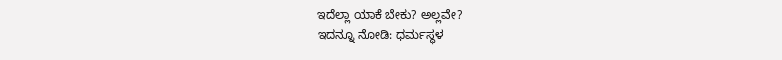ಇದೆಲ್ಲಾ ಯಾಕೆ ಬೇಕು? ಅಲ್ಲವೇ?
ಇದನ್ನೂ ನೋಡಿ: ಧರ್ಮಸ್ಥಳ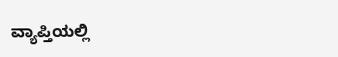ವ್ಯಾಪ್ತಿಯಲ್ಲಿ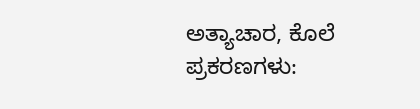ಅತ್ಯಾಚಾರ, ಕೊಲೆ ಪ್ರಕರಣಗಳು: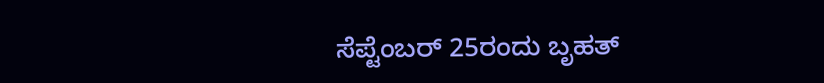ಸೆಪ್ಟೆಂಬರ್ 25ರಂದು ಬೃಹತ್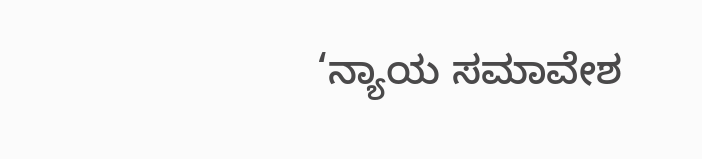‘ನ್ಯಾಯ ಸಮಾವೇಶ